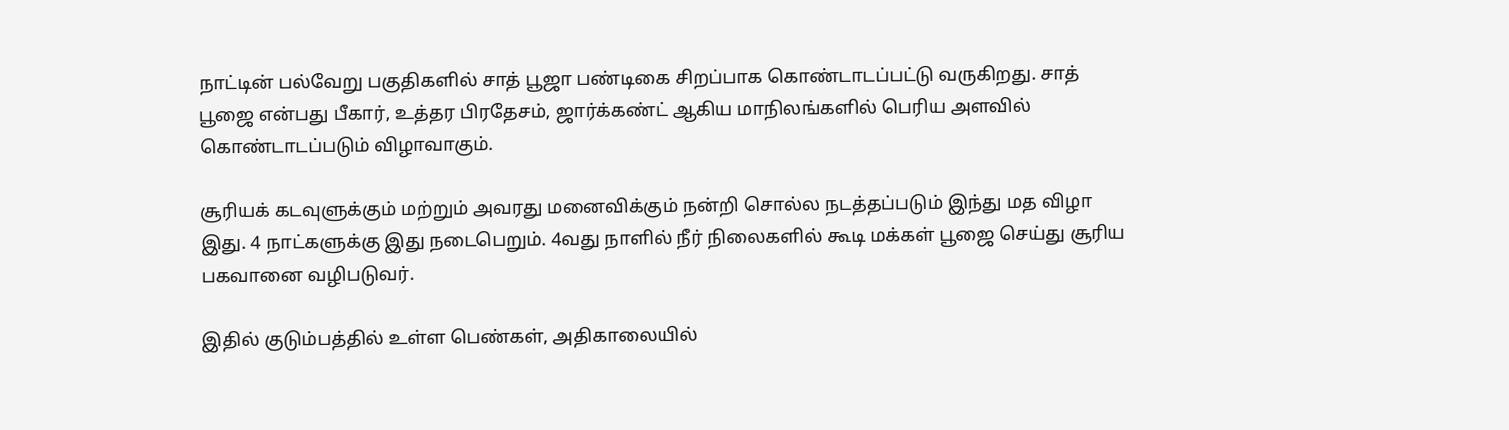நாட்டின் பல்வேறு பகுதிகளில் சாத் பூஜா பண்டிகை சிறப்பாக கொண்டாடப்பட்டு வருகிறது. சாத் பூஜை என்பது பீகார், உத்தர பிரதேசம், ஜார்க்கண்ட் ஆகிய மாநிலங்களில் பெரிய அளவில் கொண்டாடப்படும் விழாவாகும்.

சூரியக் கடவுளுக்கும் மற்றும் அவரது மனைவிக்கும் நன்றி சொல்ல நடத்தப்படும் இந்து மத விழா இது. 4 நாட்களுக்கு இது நடைபெறும். 4வது நாளில் நீர் நிலைகளில் கூடி மக்கள் பூஜை செய்து சூரிய பகவானை வழிபடுவர்.

இதில் குடும்பத்தில் உள்ள பெண்கள், அதிகாலையில்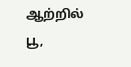ஆற்றில் பூ,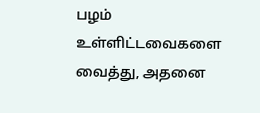பழம் உள்ளிட்டவைகளை வைத்து, அதனை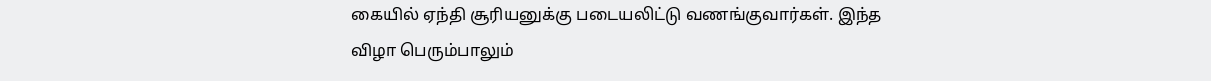கையில் ஏந்தி சூரியனுக்கு படையலிட்டு வணங்குவார்கள். இந்த விழா பெரும்பாலும்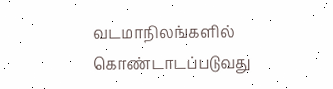வடமாநிலங்களில் கொண்டாடப்படுவது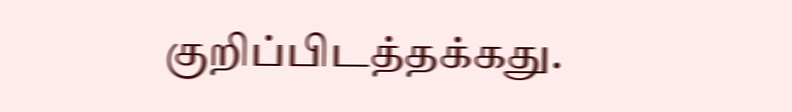குறிப்பிடத்தக்கது.